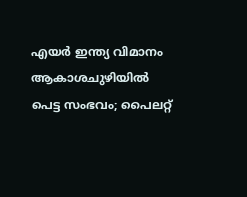എയർ ഇന്ത്യ വിമാനം ആകാശചുഴിയിൽ പെട്ട സംഭവം; പൈലറ്റ്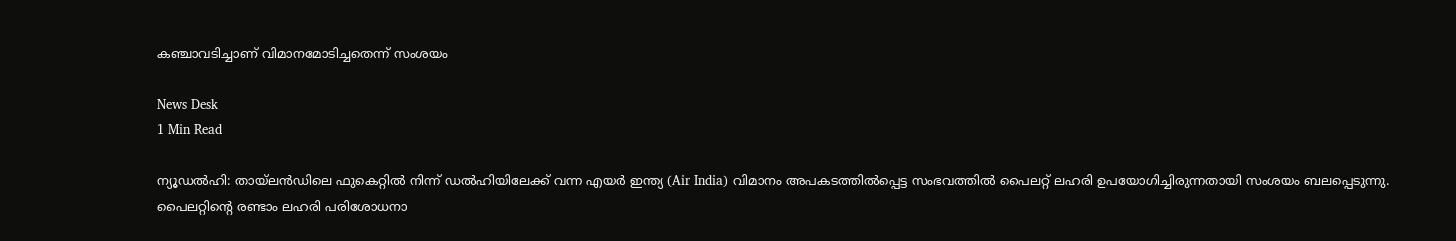കഞ്ചാവടിച്ചാണ് വിമാനമോടിച്ചതെന്ന് സംശയം

News Desk
1 Min Read

ന്യൂഡൽഹി: തായ്‌ലൻഡിലെ ഫുകെറ്റിൽ നിന്ന് ഡൽഹിയിലേക്ക് വന്ന എയർ ഇന്ത്യ (Air India) വിമാനം അപകടത്തിൽപ്പെട്ട സംഭവത്തിൽ പൈലറ്റ് ലഹരി ഉപയോഗിച്ചിരുന്നതായി സംശയം ബലപ്പെടുന്നു. പൈലറ്റിന്റെ രണ്ടാം ലഹരി പരിശോധനാ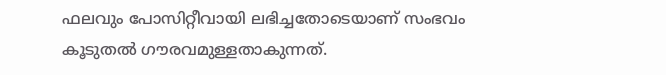ഫലവും പോസിറ്റീവായി ലഭിച്ചതോടെയാണ് സംഭവം കൂടുതൽ ഗൗരവമുള്ളതാകുന്നത്.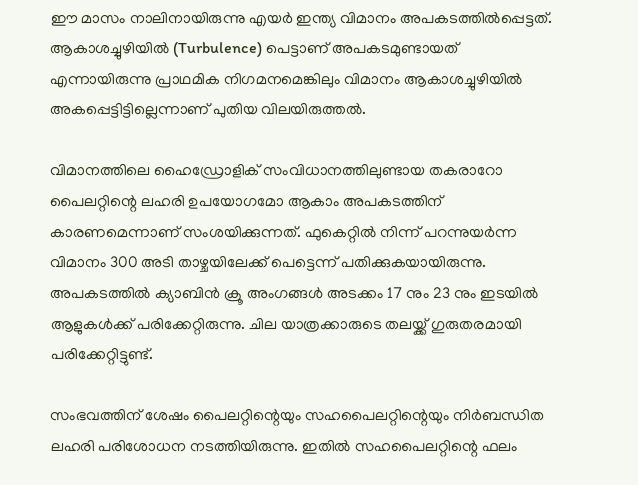ഈ മാസം നാലിനായിരുന്നു എയർ ഇന്ത്യ വിമാനം അപകടത്തിൽപ്പെട്ടത്. ആകാശച്ചുഴിയിൽ (Turbulence) പെട്ടാണ് അപകടമുണ്ടായത് എന്നായിരുന്നു പ്രാഥമിക നിഗമനമെങ്കിലും വിമാനം ആകാശച്ചുഴിയിൽ അകപ്പെട്ടിട്ടില്ലെന്നാണ് പുതിയ വിലയിരുത്തൽ.

വിമാനത്തിലെ ഹൈഡ്രോളിക് സംവിധാനത്തിലുണ്ടായ തകരാറോ പൈലറ്റിന്റെ ലഹരി ഉപയോഗമോ ആകാം അപകടത്തിന് കാരണമെന്നാണ് സംശയിക്കുന്നത്. ഫുകെറ്റിൽ നിന്ന് പറന്നുയർന്ന വിമാനം 300 അടി താഴ്ചയിലേക്ക് പെട്ടെന്ന് പതിക്കുകയായിരുന്നു. അപകടത്തിൽ ക്യാബിൻ ക്രൂ അംഗങ്ങൾ അടക്കം 17 നും 23 നും ഇടയിൽ ആളുകൾക്ക് പരിക്കേറ്റിരുന്നു. ചില യാത്രക്കാരുടെ തലയ്ക്ക് ഗുരുതരമായി പരിക്കേറ്റിട്ടുണ്ട്.

സംഭവത്തിന് ശേഷം പൈലറ്റിന്റെയും സഹപൈലറ്റിന്റെയും നിർബന്ധിത ലഹരി പരിശോധന നടത്തിയിരുന്നു. ഇതിൽ സഹപൈലറ്റിന്റെ ഫലം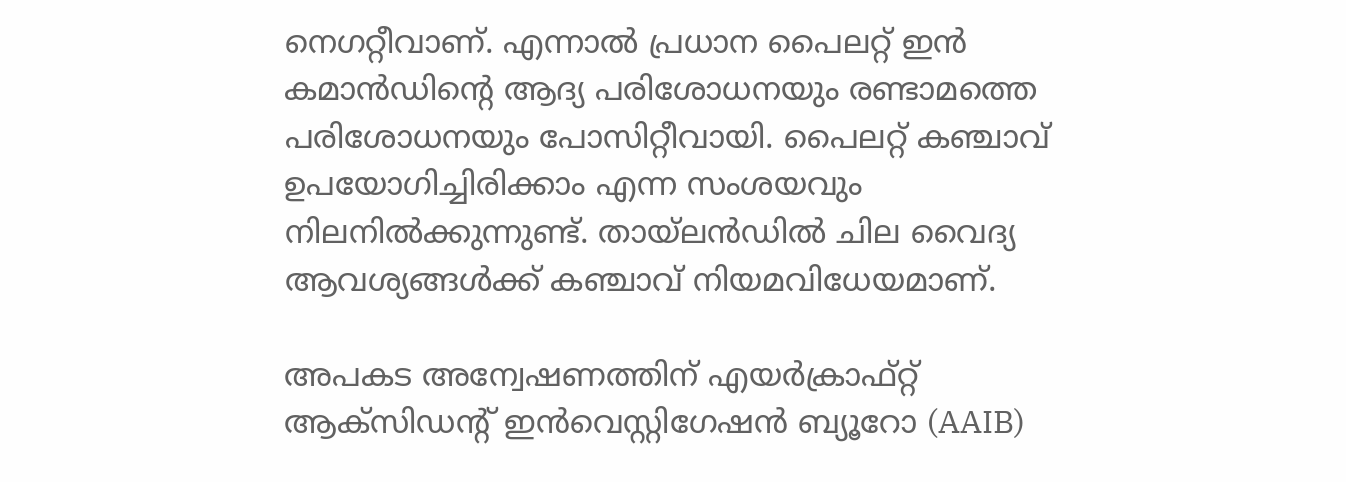നെഗറ്റീവാണ്. എന്നാൽ പ്രധാന പൈലറ്റ് ഇൻ കമാൻഡിന്റെ ആദ്യ പരിശോധനയും രണ്ടാമത്തെ പരിശോധനയും പോസിറ്റീവായി. പൈലറ്റ് കഞ്ചാവ് ഉപയോഗിച്ചിരിക്കാം എന്ന സംശയവും നിലനിൽക്കുന്നുണ്ട്. തായ്‌ലൻഡിൽ ചില വൈദ്യ ആവശ്യങ്ങൾക്ക് കഞ്ചാവ് നിയമവിധേയമാണ്.

അപകട അന്വേഷണത്തിന് എയർക്രാഫ്റ്റ് ആക്സിഡന്റ് ഇൻവെസ്റ്റിഗേഷൻ ബ്യൂറോ (AAIB)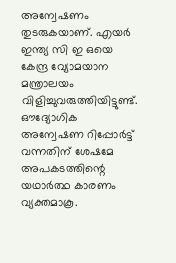അന്വേഷണം തുടരുകയാണ്. എയർ ഇന്ത്യ സി ഇ ഒയെ കേന്ദ്ര വ്യോമയാന മന്ത്രാലയം വിളിച്ചുവരുത്തിയിട്ടുണ്ട്. ഔദ്യോഗിക അന്വേഷണ റിപ്പോർട്ട് വന്നതിന് ശേഷമേ അപകടത്തിന്റെ യഥാർത്ഥ കാരണം വ്യക്തമാകൂ.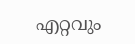എറ്റവും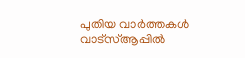പുതിയ വാർത്തകൾ വാട്സ്ആപ്പിൽ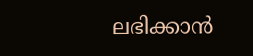ലഭിക്കാൻ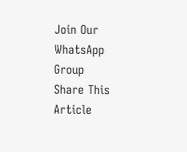Join Our WhatsApp Group
Share This Article